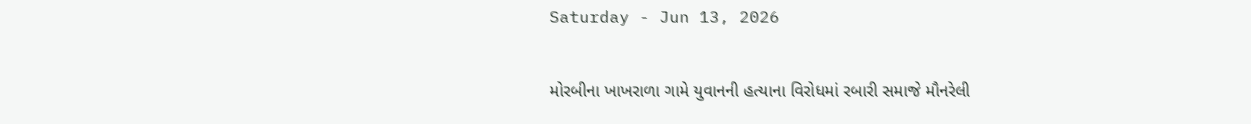Saturday - Jun 13, 2026

મોરબીના ખાખરાળા ગામે યુવાનની હત્યાના વિરોધમાં રબારી સમાજે મૌનરેલી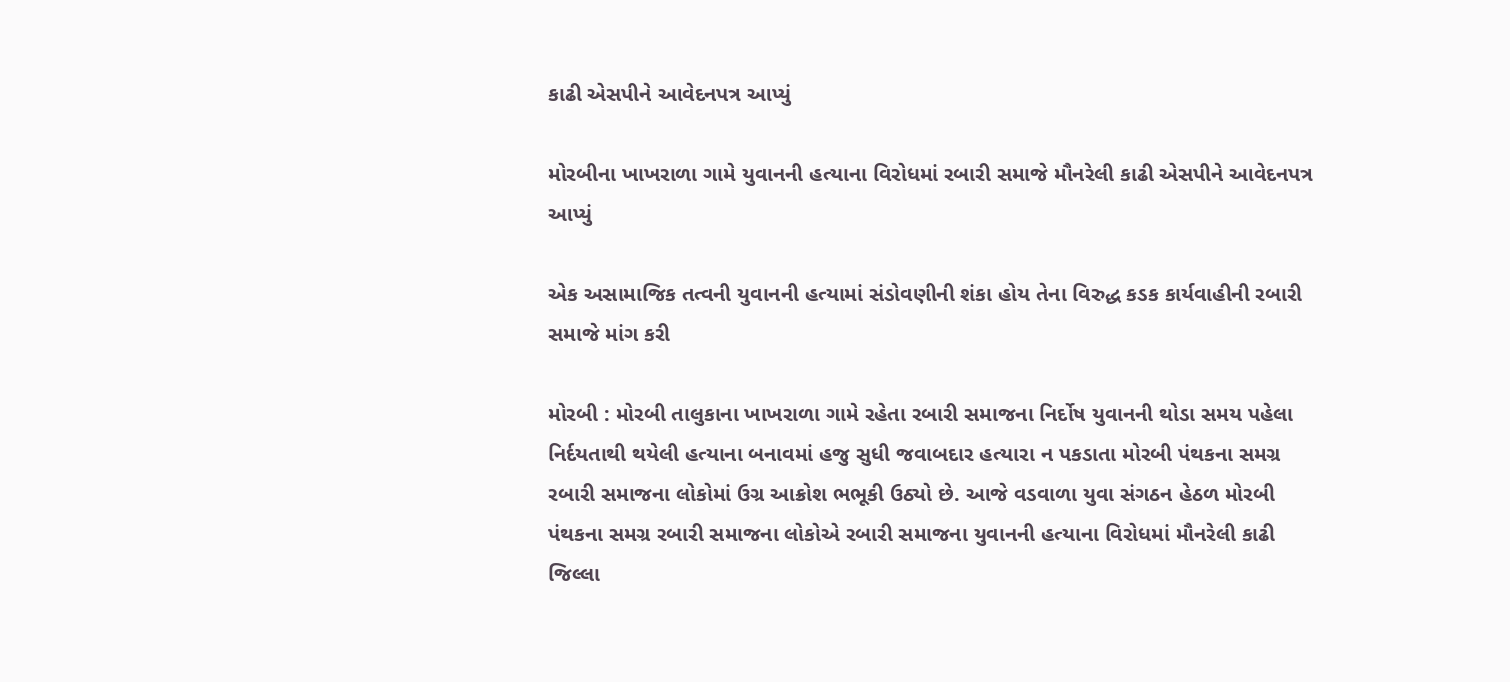કાઢી એસપીને આવેદનપત્ર આપ્યું

મોરબીના ખાખરાળા ગામે યુવાનની હત્યાના વિરોધમાં રબારી સમાજે મૌનરેલી કાઢી એસપીને આવેદનપત્ર આપ્યું

એક અસામાજિક તત્વની યુવાનની હત્યામાં સંડોવણીની શંકા હોય તેના વિરુદ્ધ કડક કાર્યવાહીની રબારી સમાજે માંગ કરી

મોરબી : મોરબી તાલુકાના ખાખરાળા ગામે રહેતા રબારી સમાજના નિર્દોષ યુવાનની થોડા સમય પહેલા નિર્દયતાથી થયેલી હત્યાના બનાવમાં હજુ સુધી જવાબદાર હત્યારા ન પકડાતા મોરબી પંથકના સમગ્ર રબારી સમાજના લોકોમાં ઉગ્ર આક્રોશ ભભૂકી ઉઠ્યો છે. આજે વડવાળા યુવા સંગઠન હેઠળ મોરબી પંથકના સમગ્ર રબારી સમાજના લોકોએ રબારી સમાજના યુવાનની હત્યાના વિરોધમાં મૌનરેલી કાઢી જિલ્લા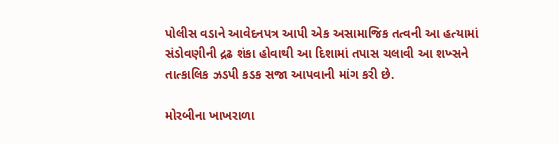પોલીસ વડાને આવેદનપત્ર આપી એક અસામાજિક તત્વની આ હત્યામાં સંડોવણીની દ્રઢ શંકા હોવાથી આ દિશામાં તપાસ ચલાવી આ શખ્સને તાત્કાલિક ઝડપી કડક સજા આપવાની માંગ કરી છે.

મોરબીના ખાખરાળા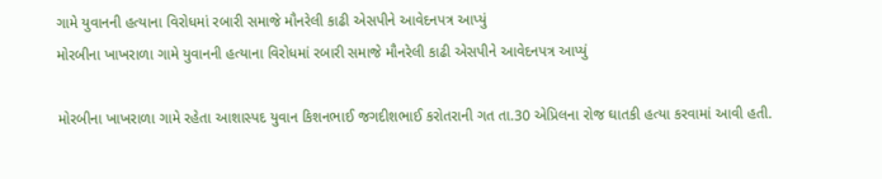ગામે યુવાનની હત્યાના વિરોધમાં રબારી સમાજે મૌનરેલી કાઢી એસપીને આવેદનપત્ર આપ્યું
મોરબીના ખાખરાળા ગામે યુવાનની હત્યાના વિરોધમાં રબારી સમાજે મૌનરેલી કાઢી એસપીને આવેદનપત્ર આપ્યું

મોરબીના ખાખરાળા ગામે રહેતા આશાસ્પદ યુવાન કિશનભાઈ જગદીશભાઈ કરોતરાની ગત તા.30 એપ્રિલના રોજ ઘાતકી હત્યા કરવામાં આવી હતી.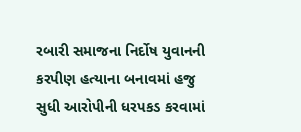રબારી સમાજના નિર્દોષ યુવાનની કરપીણ હત્યાના બનાવમાં હજુ સુધી આરોપીની ધરપકડ કરવામાં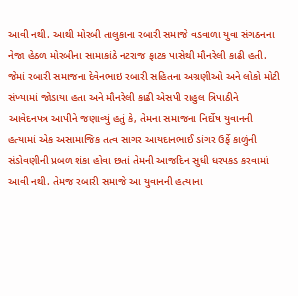આવી નથી. આથી મોરબી તાલુકાના રબારી સમાજે વડવાળા યુવા સંગઠનના નેજા હેઠળ મોરબીના સામાકાંઠે નટરાજ ફાટક પાસેથી મૌનરેલી કાઢી હતી. જેમાં રબારી સમાજના દેવેનભાઇ રબારી સહિતના અગ્રણીઓ અને લોકો મોટી સંખ્યામાં જોડાયા હતા અને મૌનરેલી કાઢી એસપી રાહુલ ત્રિપાઠીને આવેદનપત્ર આપીને જણાવ્યું હતું કે, તેમના સમાજના નિર્દોષ યુવાનની હત્યામાં એક અસામાજિક તત્વ સાગર આયદાનભાઈ ડાંગર ઉર્ફે કાળુંની સંડોવણીની પ્રબળ શંકા હોવા છતાં તેમની આજદિન સુધી ધરપકડ કરવામાં આવી નથી. તેમજ રબારી સમાજે આ યુવાનની હત્યાના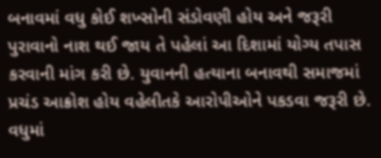બનાવમાં વધુ કોઈ શખ્સોની સંડોવણી હોય અને જરૂરી પુરાવાનો નાશ થઈ જાય તે પહેલાં આ દિશામાં યોગ્ય તપાસ કરવાની માંગ કરી છે. યુવાનની હત્યાના બનાવથી સમાજમાં પ્રચંડ આક્રોશ હોય વહેલીતકે આરોપીઓને પકડવા જરૂરી છે. વધુમાં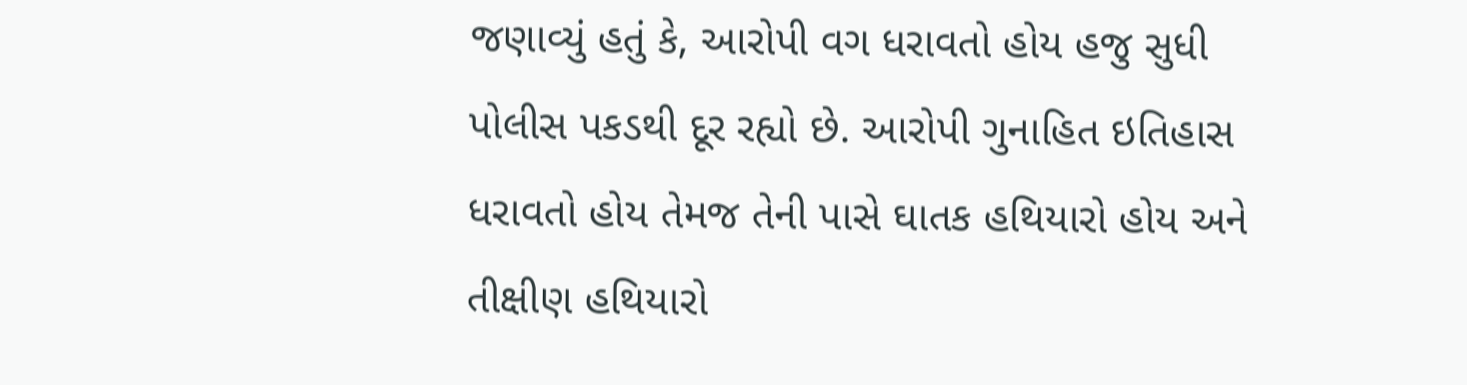જણાવ્યું હતું કે, આરોપી વગ ધરાવતો હોય હજુ સુધી પોલીસ પકડથી દૂર રહ્યો છે. આરોપી ગુનાહિત ઇતિહાસ ધરાવતો હોય તેમજ તેની પાસે ઘાતક હથિયારો હોય અને તીક્ષીણ હથિયારો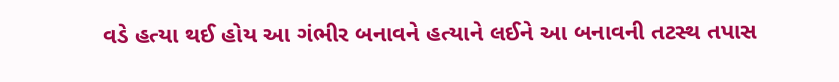વડે હત્યા થઈ હોય આ ગંભીર બનાવને હત્યાને લઈને આ બનાવની તટસ્થ તપાસ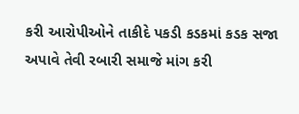કરી આરોપીઓને તાકીદે પકડી કડકમાં કડક સજા અપાવે તેવી રબારી સમાજે માંગ કરી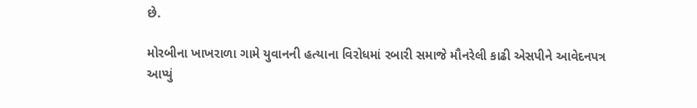છે.

મોરબીના ખાખરાળા ગામે યુવાનની હત્યાના વિરોધમાં રબારી સમાજે મૌનરેલી કાઢી એસપીને આવેદનપત્ર આપ્યું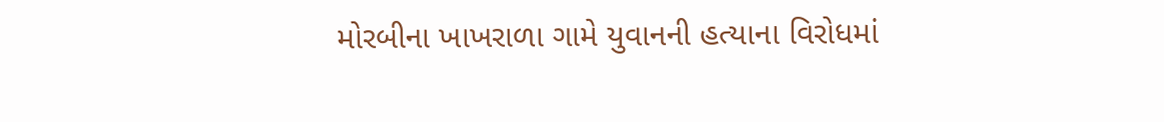મોરબીના ખાખરાળા ગામે યુવાનની હત્યાના વિરોધમાં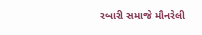રબારી સમાજે મૌનરેલી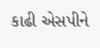કાઢી એસપીને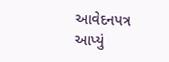આવેદનપત્ર આપ્યું